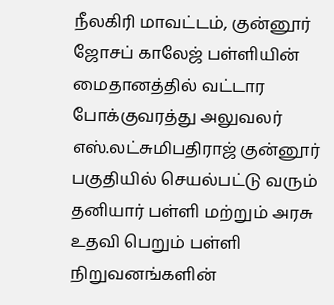நீலகிரி மாவட்டம், குன்னூர் ஜோசப் காலேஜ் பள்ளியின் மைதானத்தில் வட்டார போக்குவரத்து அலுவலர் எஸ்.லட்சுமிபதிராஜ் குன்னூர் பகுதியில் செயல்பட்டு வரும் தனியார் பள்ளி மற்றும் அரசு உதவி பெறும் பள்ளி நிறுவனங்களின்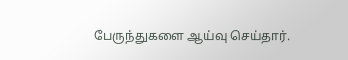பேருந்துகளை ஆய்வு செய்தார்.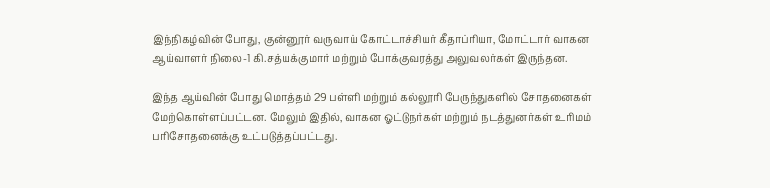இந்நிகழ்வின் போது, குன்னூர் வருவாய் கோட்டாச்சியர் கீதாப்ரியா, மோட்டார் வாகன ஆய்வாளர் நிலை-1 கி.சத்யக்குமார் மற்றும் போக்குவரத்து அலுவலர்கள் இருந்தன.

இந்த ஆய்வின் போது மொத்தம் 29 பள்ளி மற்றும் கல்லூரி பேருந்துகளில் சோதனைகள் மேற்கொள்ளப்பட்டன. மேலும் இதில், வாகன ஓட்டுநர்கள் மற்றும் நடத்துனர்கள் உரிமம் பரிசோதனைக்கு உட்படுத்தப்பட்டது.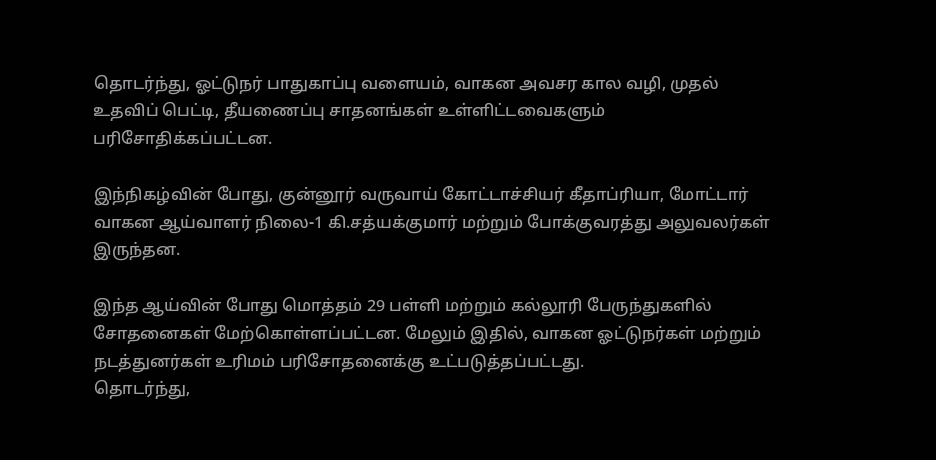தொடர்ந்து, ஓட்டுநர் பாதுகாப்பு வளையம், வாகன அவசர கால வழி, முதல் உதவிப் பெட்டி, தீயணைப்பு சாதனங்கள் உள்ளிட்டவைகளும் பரிசோதிக்கப்பட்டன.

இந்நிகழ்வின் போது, குன்னூர் வருவாய் கோட்டாச்சியர் கீதாப்ரியா, மோட்டார் வாகன ஆய்வாளர் நிலை-1 கி.சத்யக்குமார் மற்றும் போக்குவரத்து அலுவலர்கள் இருந்தன.

இந்த ஆய்வின் போது மொத்தம் 29 பள்ளி மற்றும் கல்லூரி பேருந்துகளில் சோதனைகள் மேற்கொள்ளப்பட்டன. மேலும் இதில், வாகன ஓட்டுநர்கள் மற்றும் நடத்துனர்கள் உரிமம் பரிசோதனைக்கு உட்படுத்தப்பட்டது.
தொடர்ந்து,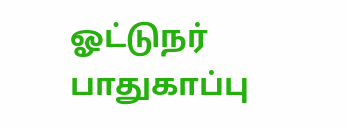ஓட்டுநர் பாதுகாப்பு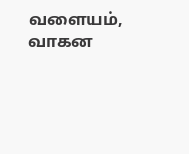வளையம், வாகன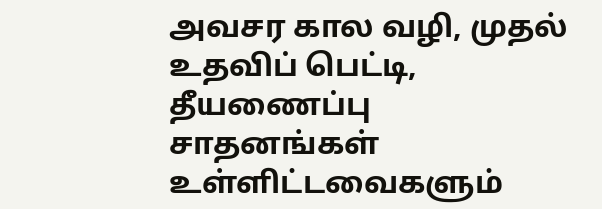அவசர கால வழி, முதல் உதவிப் பெட்டி, தீயணைப்பு சாதனங்கள் உள்ளிட்டவைகளும்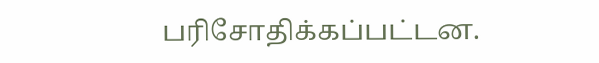பரிசோதிக்கப்பட்டன.